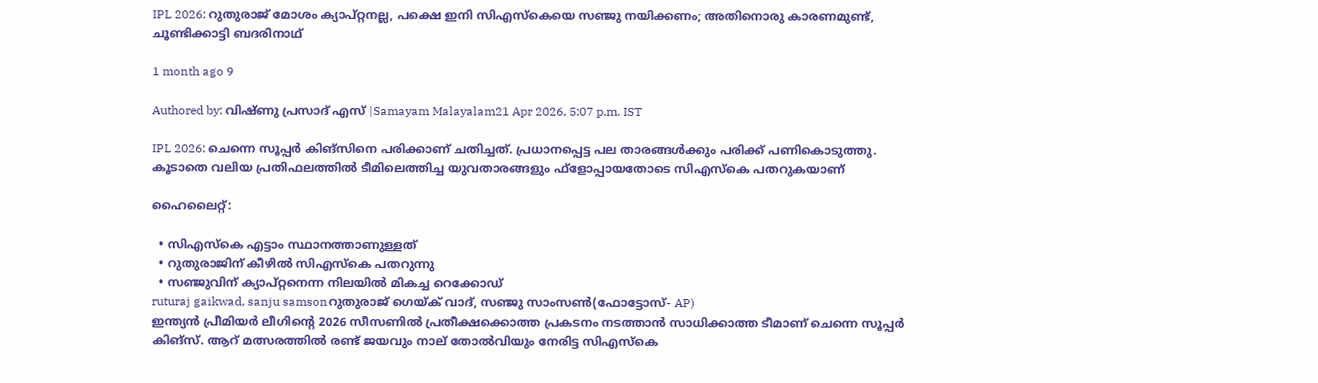IPL 2026: റുതുരാജ് മോശം ക്യാപ്റ്റനല്ല, പക്ഷെ ഇനി സിഎസ്കെയെ സഞ്ജു നയിക്കണം; അതിനൊരു കാരണമുണ്ട്, ചൂണ്ടിക്കാട്ടി ബദരിനാഥ്

1 month ago 9

Authored by: വിഷ്ണു പ്രസാദ് എസ് |Samayam Malayalam21 Apr 2026, 5:07 p.m. IST

IPL 2026: ചെന്നെ സൂപ്പർ കിങ്സിനെ പരിക്കാണ് ചതിച്ചത്. പ്രധാനപ്പെട്ട പല താരങ്ങൾക്കും പരിക്ക് പണികൊടുത്തു. കൂടാതെ വലിയ പ്രതിഫലത്തിൽ ടീമിലെത്തിച്ച യുവതാരങ്ങളും ഫ്ളോപ്പായതോടെ സിഎസ്കെ പതറുകയാണ്

ഹൈലൈറ്റ്:

  • സിഎസ്കെ എട്ടാം സ്ഥാനത്താണുള്ളത്
  • റുതുരാജിന് കീഴിൽ സിഎസ്കെ പതറുന്നു
  • സഞ്ജുവിന് ക്യാപ്റ്റനെന്ന നിലയിൽ മികച്ച റെക്കോഡ്
ruturaj gaikwad, sanju samsonറുതുരാജ് ഗെയ്ക് വാദ്, സഞ്ജു സാംസൺ(ഫോട്ടോസ്- AP)
ഇന്ത്യൻ പ്രീമിയർ ലീഗിന്റെ 2026 സീസണിൽ പ്രതീക്ഷക്കൊത്ത പ്രകടനം നടത്താൻ സാധിക്കാത്ത ടീമാണ് ചെന്നെ സൂപ്പർ കിങ്സ്. ആറ് മത്സരത്തിൽ രണ്ട് ജയവും നാല് തോൽവിയും നേരിട്ട സിഎസ്കെ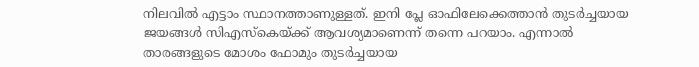നിലവിൽ എട്ടാം സ്ഥാനത്താണുള്ളത്. ഇനി പ്ലേ ഓഫിലേക്കെത്താൻ തുടർച്ചയായ ജയങ്ങൾ സിഎസ്കെയ്ക്ക് ആവശ്യമാണെന്ന് തന്നെ പറയാം. എന്നാൽ താരങ്ങളുടെ മോശം ഫോമും തുടർച്ചയായ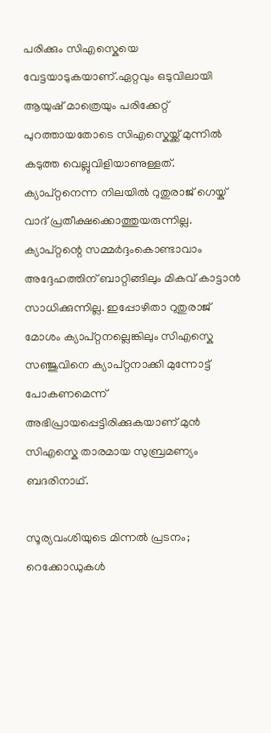പരിക്കും സിഎസ്കെയെ വേട്ടയാടുകയാണ്.ഏറ്റവും ഒടുവിലായി ആയുഷ് മാത്രെയും പരിക്കേറ്റ് പുറത്തായതോടെ സിഎസ്കെയ്ക്ക് മുന്നിൽ കടുത്ത വെല്ലുവിളിയാണുള്ളത്. ക്യാപ്റ്റനെന്ന നിലയിൽ‌ റുതുരാജ് ഗെയ്ക് വാദ് പ്രതീക്ഷക്കൊത്തുയരുന്നില്ല. ക്യാപ്റ്റന്റെ സമ്മർദ്ദംകൊണ്ടാവാം അദ്ദേഹത്തിന് ബാറ്റിങ്ങിലും മികവ് കാട്ടാൻ സാധിക്കുന്നില്ല. ഇപ്പോഴിതാ റുതുരാജ് മോശം ക്യാപ്റ്റനല്ലെങ്കിലും സിഎസ്കെ സഞ്ജുവിനെ ക്യാപ്റ്റനാക്കി മുന്നോട്ട് പോകണമെന്ന് അഭിപ്രായപ്പെട്ടിരിക്കുകയാണ് മുൻ സിഎസ്കെ താരമായ സുബ്രമണ്യം ബദരിനാഥ്.

സൂര്യവംശിയുടെ മിന്നൽ പ്രടനം; റെക്കോഡുകൾ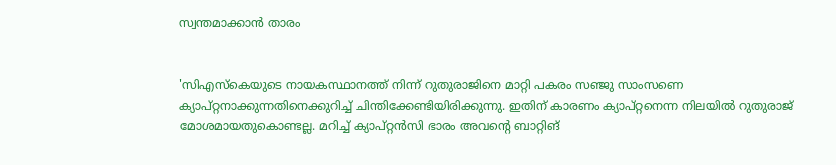സ്വന്തമാക്കാൻ താരം


'സിഎസ്കെയുടെ നായകസ്ഥാനത്ത് നിന്ന് റുതുരാജിനെ മാറ്റി പകരം സഞ്ജു സാംസണെ ക്യാപ്റ്റനാക്കുന്നതിനെക്കുറിച്ച് ചിന്തിക്കേണ്ടിയിരിക്കുന്നു. ഇതിന് കാരണം ക്യാപ്റ്റനെന്ന നിലയിൽ റുതുരാജ് മോശമായതുകൊണ്ടല്ല. മറിച്ച് ക്യാപ്റ്റൻസി ഭാരം അവന്റെ ബാറ്റിങ്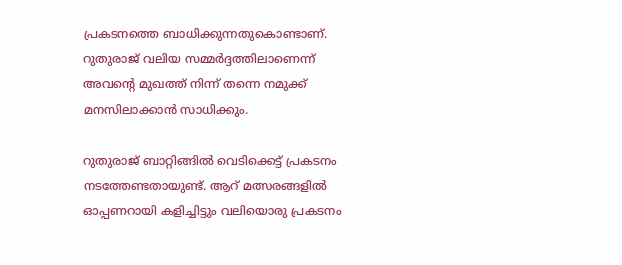പ്രകടനത്തെ ബാധിക്കുന്നതുകൊണ്ടാണ്. റുതുരാജ് വലിയ സമ്മർദ്ദത്തിലാണെന്ന് അവന്റെ മുഖത്ത് നിന്ന് തന്നെ നമുക്ക് മനസിലാക്കാൻ സാധിക്കും.

റുതുരാജ് ബാറ്റിങ്ങിൽ വെടിക്കെട്ട് പ്രകടനം നടത്തേണ്ടതായുണ്ട്. ആറ് മത്സരങ്ങളിൽ ഓപ്പണറായി കളിച്ചിട്ടും വലിയൊരു പ്രകടനം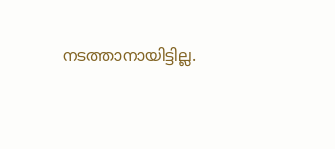നടത്താനായിട്ടില്ല.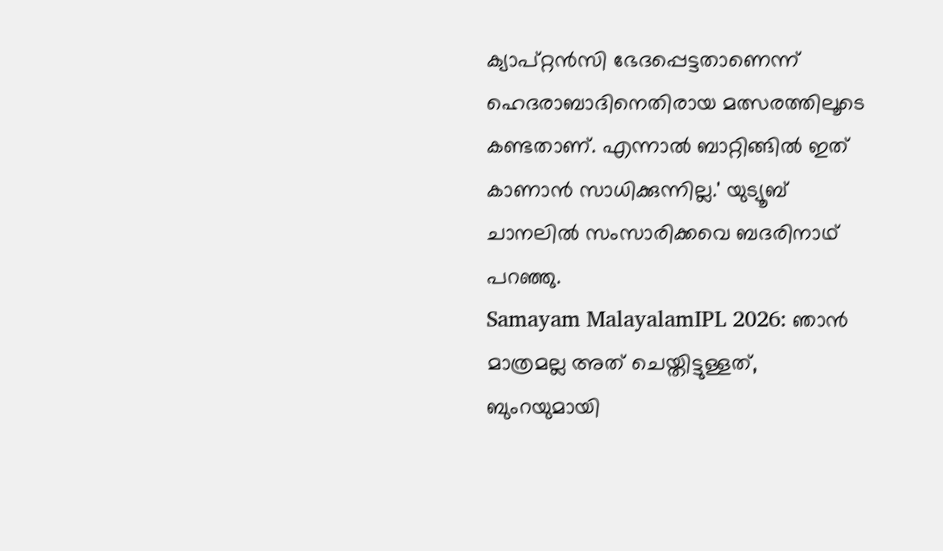ക്യാപ്റ്റൻ‌സി ഭേദപ്പെട്ടതാണെന്ന് ഹെദരാബാദിനെതിരായ മത്സരത്തിലൂടെ കണ്ടതാണ്. എന്നാൽ ബാറ്റിങ്ങിൽ ഇത് കാണാൻ സാധിക്കുന്നില്ല.' യുട്യൂബ് ചാനലിൽ സംസാരിക്കവെ ബദരിനാഥ് പറഞ്ഞു.
Samayam MalayalamIPL 2026: ഞാൻ മാത്രമല്ല അത് ചെയ്തിട്ടുള്ളത്, ബുംറയുമായി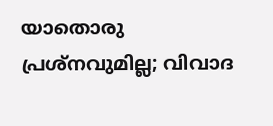യാതൊരു പ്രശ്നവുമില്ല; വിവാദ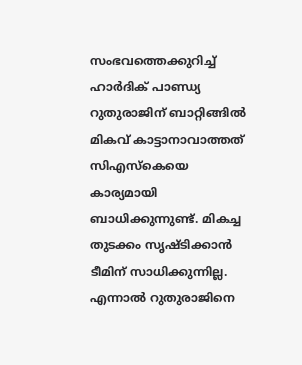സംഭവത്തെക്കുറിച്ച് ഹാർദിക് പാണ്ഡ്യ
റുതുരാജിന് ബാറ്റിങ്ങിൽ മികവ് കാട്ടാനാവാത്തത് സിഎസ്കെയെ കാര്യമായി ബാധിക്കുന്നുണ്ട്. മികച്ച തുടക്കം സൃഷ്ടിക്കാൻ ടീമിന് സാധിക്കുന്നില്ല. എന്നാൽ റുതുരാജിനെ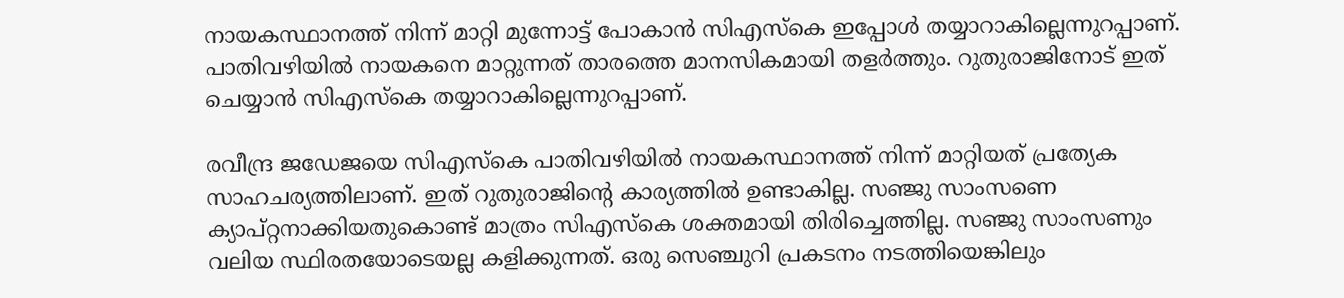നായകസ്ഥാനത്ത് നിന്ന് മാറ്റി മുന്നോട്ട് പോകാൻ സിഎസ്കെ ഇപ്പോൾ തയ്യാറാകില്ലെന്നുറപ്പാണ്. പാതിവഴിയിൽ‌ നായകനെ മാറ്റുന്നത് താരത്തെ മാനസികമായി തളർത്തും. റുതുരാജിനോട് ഇത് ചെയ്യാൻ സിഎസ്കെ തയ്യാറാകില്ലെന്നുറപ്പാണ്.

രവീന്ദ്ര ജഡേജയെ സിഎസ്കെ പാതിവഴിയിൽ നായകസ്ഥാനത്ത് നിന്ന് മാറ്റിയത് പ്രത്യേക സാഹചര്യത്തിലാണ്. ഇത് റുതുരാജിന്റെ കാര്യത്തിൽ ഉണ്ടാകില്ല. സഞ്ജു സാംസണെ ക്യാപ്റ്റനാക്കിയതുകൊണ്ട് മാത്രം സിഎസ്കെ ശക്തമായി തിരിച്ചെത്തില്ല. സഞ്ജു സാംസണും വലിയ സ്ഥിരതയോടെയല്ല കളിക്കുന്നത്. ഒരു സെഞ്ചുറി പ്രകടനം നടത്തിയെങ്കിലും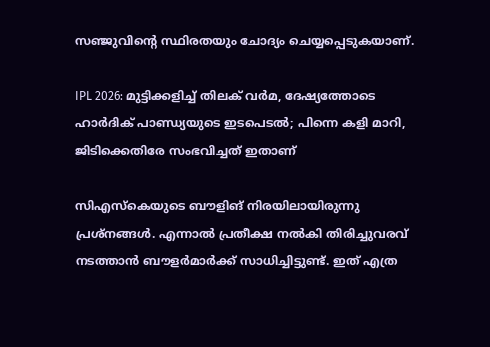സഞ്ജുവിന്റെ സ്ഥിരതയും ചോദ്യം ചെയ്യപ്പെടുകയാണ്.

IPL 2026: മുട്ടിക്കളിച്ച് തിലക് വർമ, ദേഷ്യത്തോടെ ഹാർദിക് പാണ്ഡ്യയുടെ ഇടപെടൽ; പിന്നെ കളി മാറി, ജിടിക്കെതിരേ സംഭവിച്ചത് ഇതാണ്

സിഎസ്കെയുടെ ബൗളിങ് നിരയിലായിരുന്നു പ്രശ്നങ്ങൾ. എന്നാൽ പ്രതീക്ഷ നൽകി തിരിച്ചുവരവ് നടത്താൻ ബൗളർമാർക്ക് സാധിച്ചിട്ടുണ്ട്. ഇത് എത്ര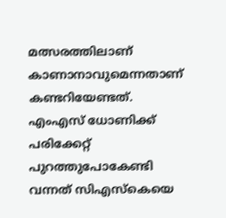മത്സരത്തിലാണ് കാണാനാവുമെന്നതാണ് കണ്ടറിയേണ്ടത്. എംഎസ് ധോണിക്ക് പരിക്കേറ്റ് പുറത്തുപോകേണ്ടി വന്നത് സിഎസ്കെയെ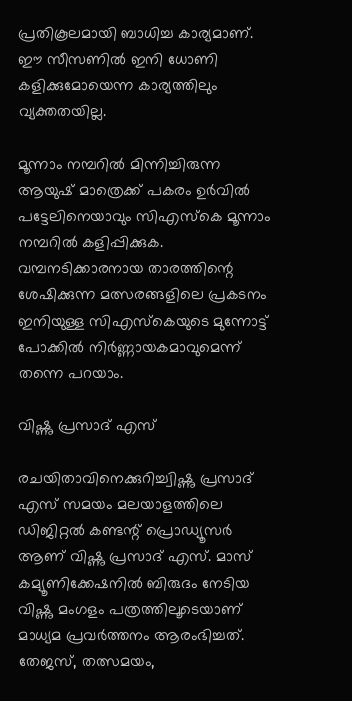പ്രതികൂലമായി ബാധിച്ച കാര്യമാണ്. ഈ സീസണിൽ ഇനി ധോണി കളിക്കുമോയെന്ന കാര്യത്തിലും വ്യക്തതയില്ല.

മൂന്നാം നമ്പറിൽ മിന്നിച്ചിരുന്ന ആയുഷ് മാത്രെക്ക് പകരം ഉർവിൽ പട്ടേലിനെയാവും സിഎസ്കെ മൂന്നാം നമ്പറിൽ കളിപ്പിക്കുക. വമ്പനടിക്കാരനായ താരത്തിന്റെ ശേഷിക്കുന്ന മത്സരങ്ങളിലെ പ്രകടനം ഇനിയുള്ള സിഎസ്കെയുടെ മുന്നോട്ട് പോക്കിൽ നിർണ്ണായകമാവുമെന്ന് തന്നെ പറയാം.

വിഷ്ണു പ്രസാദ് എസ്

രചയിതാവിനെക്കുറിച്ച്വിഷ്ണു പ്രസാദ് എസ് സമയം മലയാളത്തിലെ ഡിജിറ്റൽ കണ്ടന്റ് പ്രൊഡ്യൂസർ ആണ് വിഷ്ണു പ്രസാദ് എസ്. മാസ് കമ്യൂണിക്കേഷനിൽ ബിരുദം നേടിയ വിഷ്ണു മംഗളം പത്രത്തിലൂടെയാണ് മാധ്യമ പ്രവർത്തനം ആരംഭിച്ചത്. തേജസ്, തത്സമയം,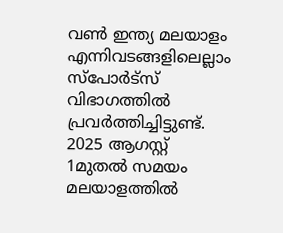വൺ‌ ഇന്ത്യ മലയാളം എന്നിവടങ്ങളിലെല്ലാം സ്പോർട്സ് വിഭാഗത്തിൽ പ്രവർത്തിച്ചിട്ടുണ്ട്. 2025 ആഗസ്റ്റ് 1മുതൽ സമയം മലയാളത്തിൽ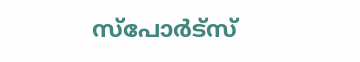സ്പോർട്സ്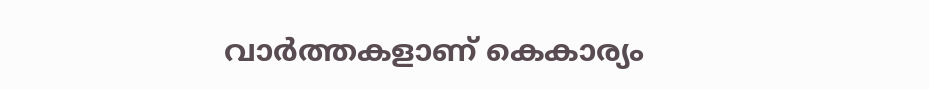വാർത്തകളാണ് കെകാര്യം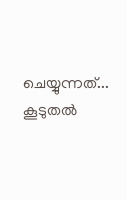ചെയ്യുന്നത്... കൂടുതൽ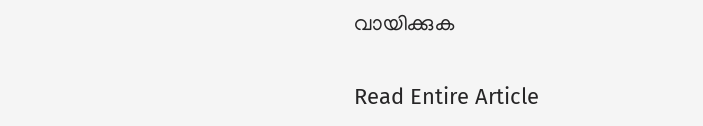വായിക്കുക

Read Entire Article